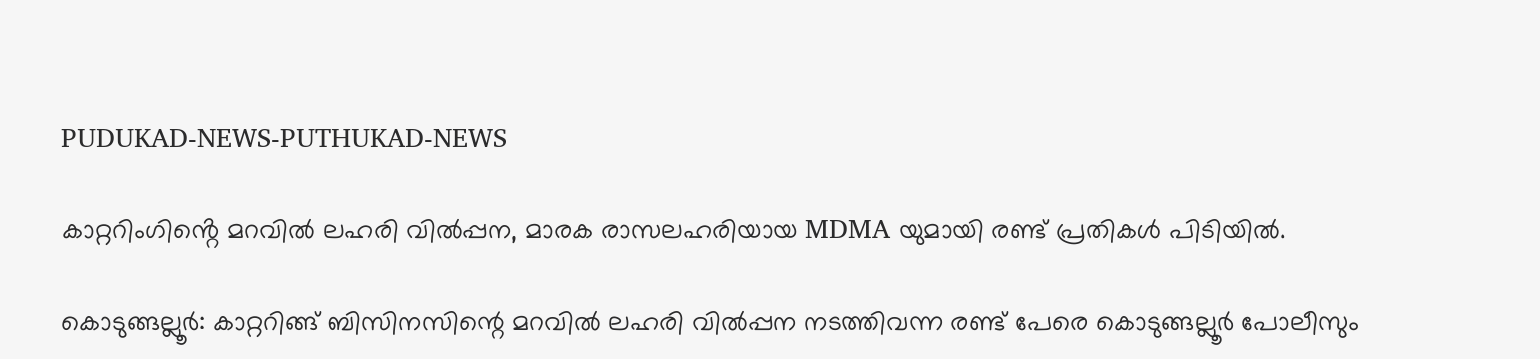PUDUKAD-NEWS-PUTHUKAD-NEWS

കാറ്ററിംഗിൻ്റെ മറവിൽ ലഹരി വിൽപ്പന, മാരക രാസലഹരിയായ MDMA യുമായി രണ്ട് പ്രതികൾ പിടിയിൽ.

കൊടുങ്ങല്ലൂർ: കാറ്ററിങ്ങ് ബിസിനസിന്റെ മറവിൽ ലഹരി വിൽപ്പന നടത്തിവന്ന രണ്ട് പേരെ കൊടുങ്ങല്ലൂർ പോലീസും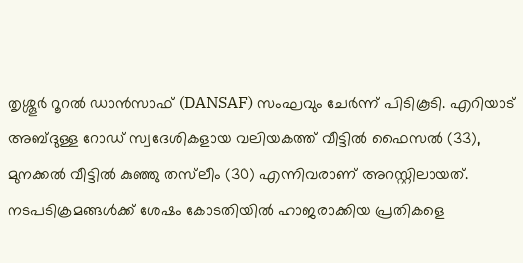തൃശ്ശൂർ റൂറൽ ഡാൻസാഫ് (DANSAF) സംഘവും ചേർന്ന് പിടികൂടി. എറിയാട് അബ്ദുള്ള റോഡ് സ്വദേശികളായ വലിയകത്ത് വീട്ടിൽ ഫൈസൽ (33), മുനക്കൽ വീട്ടിൽ കുഞ്ഞു തസ്‌ലീം (30) എന്നിവരാണ് അറസ്റ്റിലായത്. നടപടിക്രമങ്ങൾക്ക് ശേഷം കോടതിയിൽ ഹാജരാക്കിയ പ്രതികളെ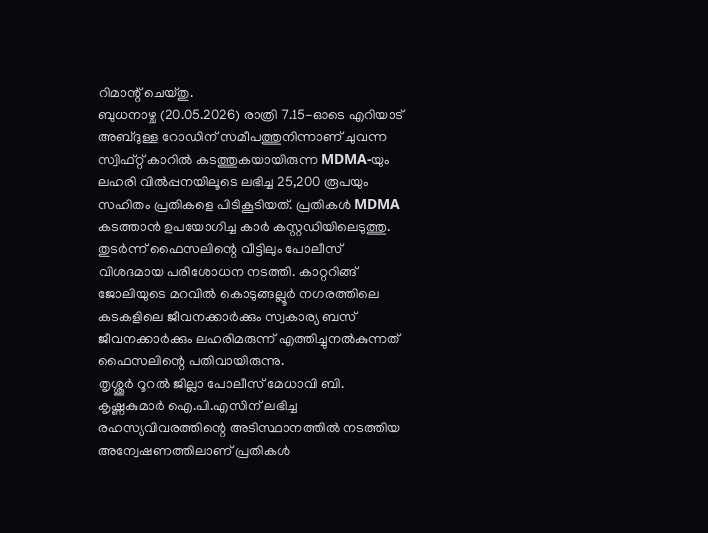റിമാന്റ് ചെയ്തു.
ബുധനാഴ്ച (20.05.2026) രാത്രി 7.15-ഓടെ എറിയാട് അബ്ദുള്ള റോഡിന് സമീപത്തുനിന്നാണ് ചുവന്ന സ്വിഫ്റ്റ് കാറിൽ കടത്തുകയായിരുന്ന MDMA-യും ലഹരി വിൽപ്പനയിലൂടെ ലഭിച്ച 25,200 രൂപയും സഹിതം പ്രതികളെ പിടികൂടിയത്. പ്രതികൾ MDMA കടത്താൻ ഉപയോഗിച്ച കാർ കസ്റ്റഡിയിലെടുത്തു. തുടർന്ന് ഫൈസലിന്റെ വീട്ടിലും പോലീസ് വിശദമായ പരിശോധന നടത്തി. കാറ്ററിങ്ങ് ജോലിയുടെ മറവിൽ കൊടുങ്ങല്ലൂർ നഗരത്തിലെ കടകളിലെ ജീവനക്കാർക്കും സ്വകാര്യ ബസ് ജീവനക്കാർക്കും ലഹരിമരുന്ന് എത്തിച്ചുനൽകുന്നത് ഫൈസലിന്റെ പതിവായിരുന്നു.
തൃശ്ശൂർ റൂറൽ ജില്ലാ പോലീസ് മേധാവി ബി. കൃഷ്ണകുമാർ ഐ.പി.എസിന് ലഭിച്ച രഹസ്യവിവരത്തിന്റെ അടിസ്ഥാനത്തിൽ നടത്തിയ അന്വേഷണത്തിലാണ് പ്രതികൾ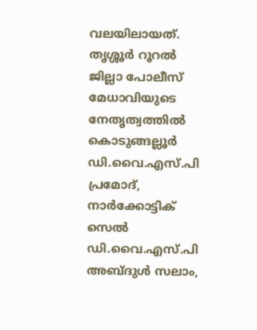വലയിലായത്.
തൃശ്ശൂർ റൂറൽ ജില്ലാ പോലീസ് മേധാവിയുടെ നേതൃത്വത്തിൽ കൊടുങ്ങല്ലൂർ ഡി.വൈ.എസ്.പി പ്രമോദ്, നാർക്കോട്ടിക് സെൽ ഡി.വൈ.എസ്.പി അബ്ദുൾ സലാം,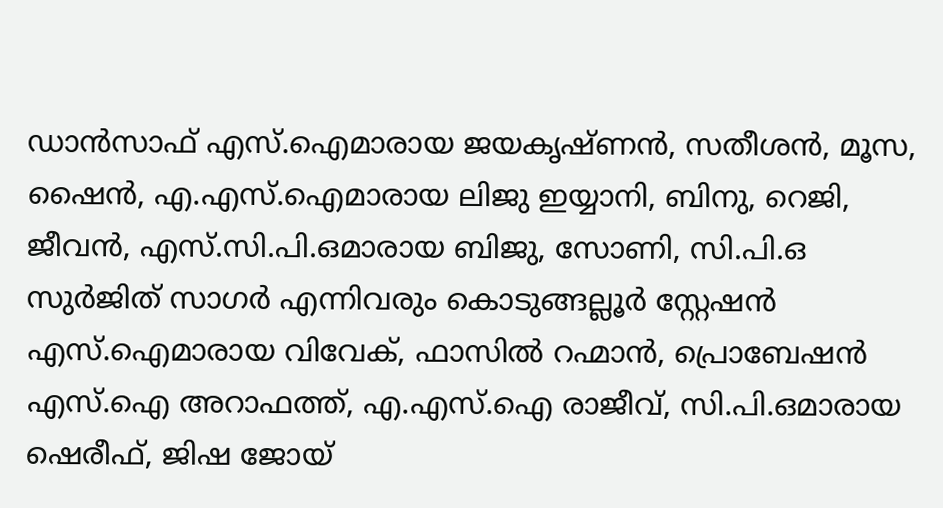ഡാൻസാഫ് എസ്.ഐമാരായ ജയകൃഷ്ണൻ, സതീശൻ, മൂസ, ഷൈൻ, എ.എസ്.ഐമാരായ ലിജു ഇയ്യാനി, ബിനു, റെജി, ജീവൻ, എസ്.സി.പി.ഒമാരായ ബിജു, സോണി, സി.പി.ഒ സുർജിത് സാഗർ എന്നിവരും കൊടുങ്ങല്ലൂർ സ്റ്റേഷൻ എസ്.ഐമാരായ വിവേക്, ഫാസിൽ റഹ്മാൻ, പ്രൊബേഷൻ എസ്.ഐ അറാഫത്ത്, എ.എസ്.ഐ രാജീവ്, സി.പി.ഒമാരായ ഷെരീഫ്, ജിഷ ജോയ്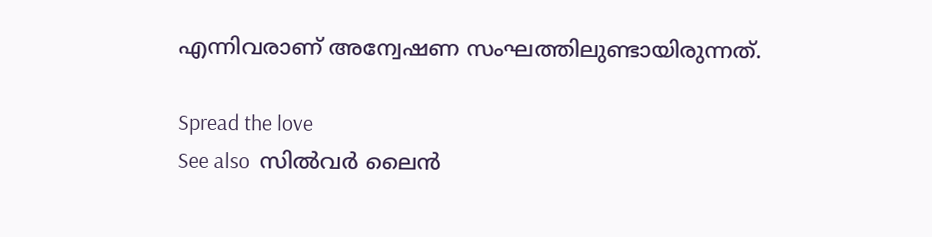എന്നിവരാണ് അന്വേഷണ സംഘത്തിലുണ്ടായിരുന്നത്.

Spread the love
See also  സിൽവർ ലൈൻ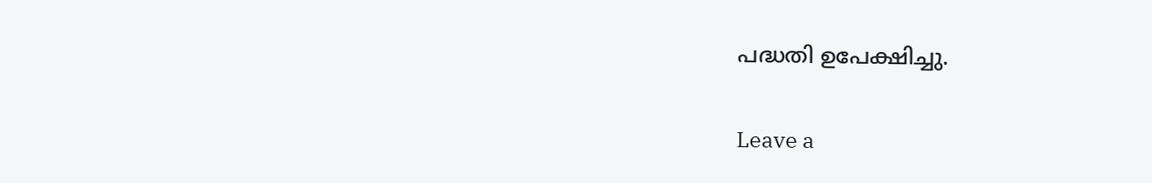പദ്ധതി ഉപേക്ഷിച്ചു.

Leave a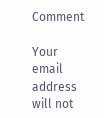Comment

Your email address will not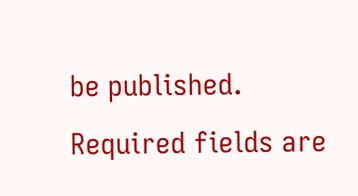be published. Required fields are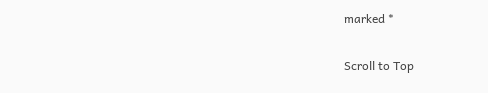marked *

Scroll to Top